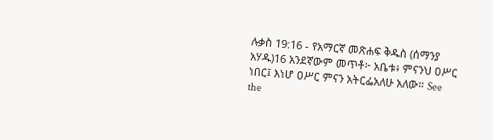ሉቃስ 19:16 - የአማርኛ መጽሐፍ ቅዱስ (ሰማንያ አሃዱ)16 አንደኛውም መጥቶ፦ አቤቱ፥ ምናንህ ዐሥር ነበር፤ እነሆ ዐሥር ምናን አትርፌአለሁ አለው። See the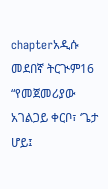chapterአዲሱ መደበኛ ትርጒም16 “የመጀመሪያው አገልጋይ ቀርቦ፣ ‘ጌታ ሆይ፤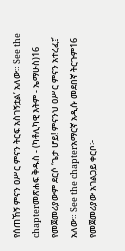የሰጠኸኝ ምናን ዐሥር ምናን ትርፍ አስገኝቷል’ አለው። See the chapterመጽሐፍ ቅዱስ - (ካቶሊካዊ እትም - ኤማሁስ)16 የመጀመሪያውም ደርሶ ‘ጌታ ሆይ! ምናንህ ዐሥር ምናን አተረፈ፤’ አለው። See the chapterአማርኛ አዲሱ መደበኛ ትርጉም16 የመጀመሪያው አገልጋይ ቀርቦ፦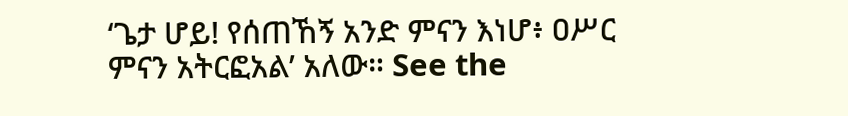‘ጌታ ሆይ! የሰጠኸኝ አንድ ምናን እነሆ፥ ዐሥር ምናን አትርፎአል’ አለው። See the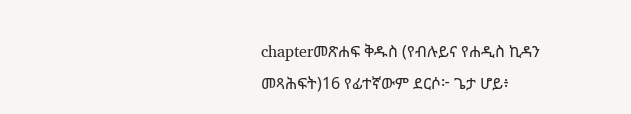chapterመጽሐፍ ቅዱስ (የብሉይና የሐዲስ ኪዳን መጻሕፍት)16 የፊተኛውም ደርሶ፦ ጌታ ሆይ፥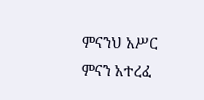ምናንህ አሥር ምናን አተረፈ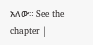አለው። See the chapter |